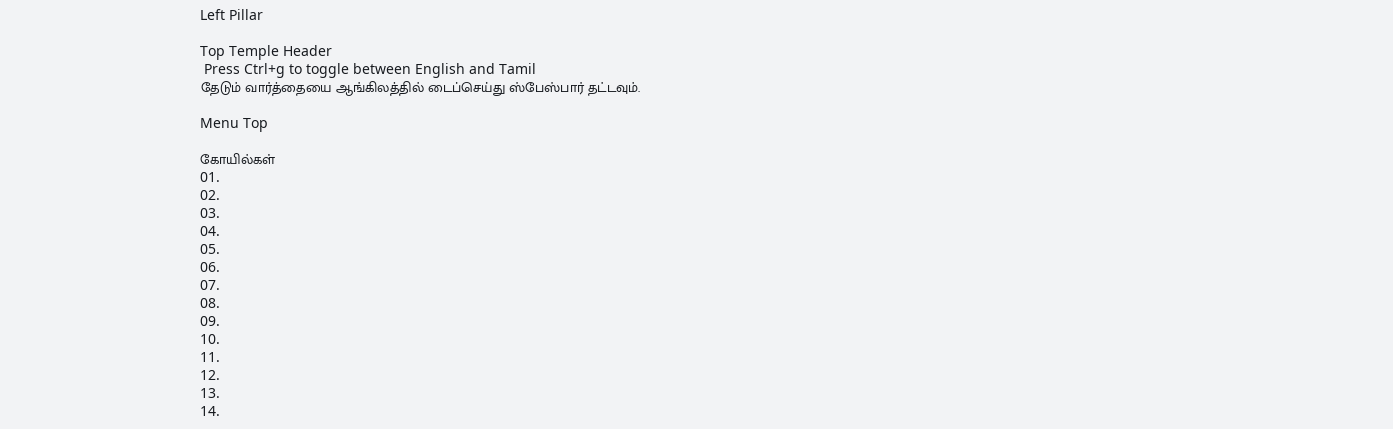Left Pillar

Top Temple Header
 Press Ctrl+g to toggle between English and Tamil
தேடும் வார்த்தையை ஆங்கிலத்தில் டைப்செய்து ஸ்பேஸ்பார் தட்டவும்.

Menu Top

கோயில்கள்
01.
02.
03.
04.
05.
06.
07.
08.
09.
10.
11.
12.
13.
14.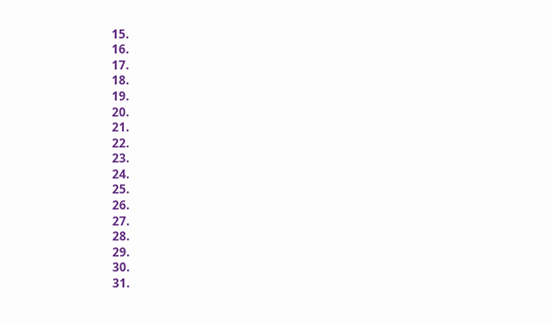15.
16.
17.
18.
19.
20.
21.
22.
23.
24.
25.
26.
27.
28.
29.
30.
31.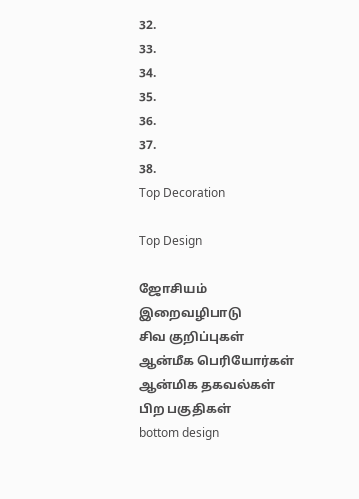32.
33.
34.
35.
36.
37.
38.
Top Decoration

Top Design

ஜோசியம்
இறைவழிபாடு
சிவ குறிப்புகள்
ஆன்மீக பெரியோர்கள்
ஆன்மிக தகவல்கள்
பிற பகுதிகள்
bottom design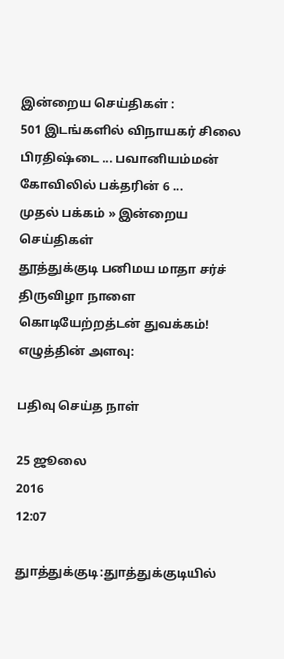இன்றைய செய்திகள் :
501 இடங்களில் விநாயகர் சிலை பிரதிஷ்டை ... பவானியம்மன் கோவிலில் பக்தரின் 6 ...
முதல் பக்கம் » இன்றைய செய்திகள்
தூத்துக்குடி பனிமய மாதா சர்ச் திருவிழா நாளை கொடியேற்றத்டன் துவக்கம்!
எழுத்தின் அளவு:

பதிவு செய்த நாள்

25 ஜூலை
2016
12:07

துாத்துக்குடி:துாத்துக்குடியில்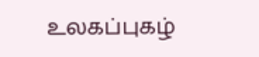உலகப்புகழ்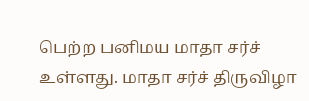பெற்ற பனிமய மாதா சர்ச் உள்ளது. மாதா சர்ச் திருவிழா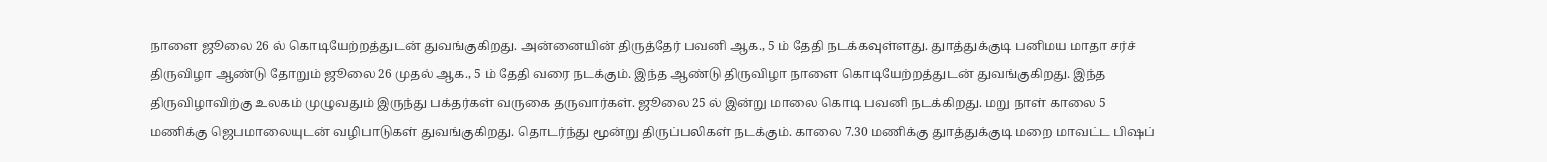நாளை ஜூலை 26 ல் கொடியேற்றத்துடன் துவங்குகிறது. அன்னையின் திருத்தேர் பவனி ஆக., 5 ம் தேதி நடக்கவுள்ளது. துாத்துக்குடி பனிமய மாதா சர்ச் திருவிழா ஆண்டு தோறும் ஜூலை 26 முதல் ஆக., 5 ம் தேதி வரை நடக்கும். இந்த ஆண்டு திருவிழா நாளை கொடியேற்றத்துடன் துவங்குகிறது. இந்த திருவிழாவிற்கு உலகம் முழுவதும் இருந்து பக்தர்கள் வருகை தருவார்கள். ஜூலை 25 ல் இன்று மாலை கொடி பவனி நடக்கிறது. மறு நாள் காலை 5 மணிக்கு ஜெபமாலையுடன் வழிபாடுகள் துவங்குகிறது. தொடர்ந்து மூன்று திருப்பலிகள் நடக்கும். காலை 7.30 மணிக்கு துாத்துக்குடி மறை மாவட்ட பிஷப்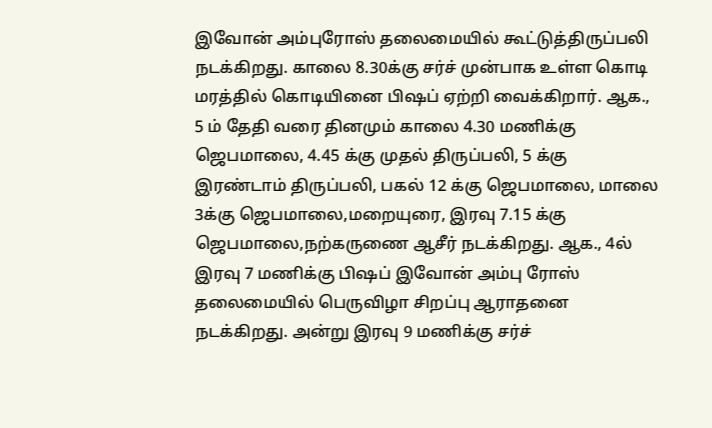இவோன் அம்புரோஸ் தலைமையில் கூட்டுத்திருப்பலி நடக்கிறது. காலை 8.30க்கு சர்ச் முன்பாக உள்ள கொடி மரத்தில் கொடியினை பிஷப் ஏற்றி வைக்கிறார். ஆக., 5 ம் தேதி வரை தினமும் காலை 4.30 மணிக்கு ஜெபமாலை, 4.45 க்கு முதல் திருப்பலி, 5 க்கு இரண்டாம் திருப்பலி, பகல் 12 க்கு ஜெபமாலை, மாலை 3க்கு ஜெபமாலை,மறையுரை, இரவு 7.15 க்கு ஜெபமாலை,நற்கருணை ஆசீர் நடக்கிறது. ஆக., 4ல் இரவு 7 மணிக்கு பிஷப் இவோன் அம்பு ரோஸ் தலைமையில் பெருவிழா சிறப்பு ஆராதனை நடக்கிறது. அன்று இரவு 9 மணிக்கு சர்ச்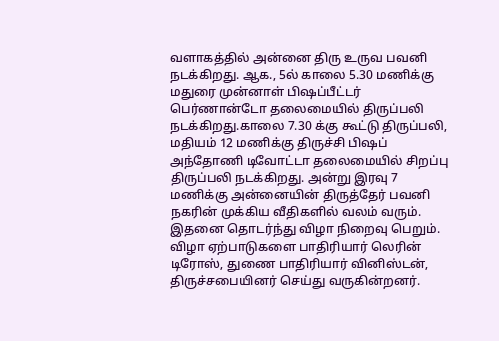வளாகத்தில் அன்னை திரு உருவ பவனி நடக்கிறது. ஆக., 5ல் காலை 5.30 மணிக்கு மதுரை முன்னாள் பிஷப்பீட்டர் பெர்ணான்டோ தலைமையில் திருப்பலி நடக்கிறது.காலை 7.30 க்கு கூட்டு திருப்பலி, மதியம் 12 மணிக்கு திருச்சி பிஷப் அந்தோணி டிவோட்டா தலைமையில் சிறப்பு திருப்பலி நடக்கிறது. அன்று இரவு 7 மணிக்கு அன்னையின் திருத்தேர் பவனி நகரின் முக்கிய வீதிகளில் வலம் வரும். இதனை தொடர்ந்து விழா நிறைவு பெறும். விழா ஏற்பாடுகளை பாதிரியார் லெரின் டிரோஸ், துணை பாதிரியார் வினிஸ்டன், திருச்சபையினர் செய்து வருகின்றனர்.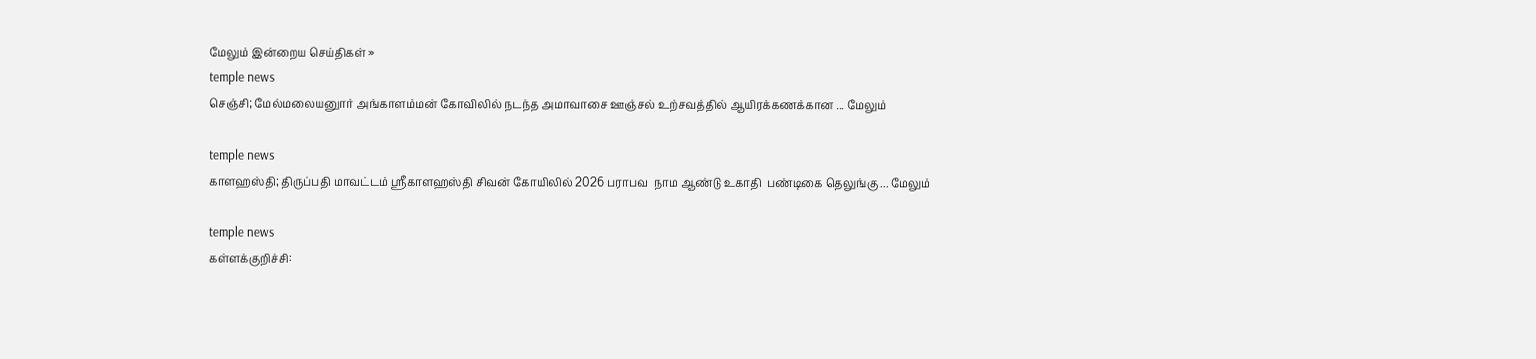மேலும் இன்றைய செய்திகள் »
temple news
செஞ்சி; மேல்மலையனுார் அங்காளம்மன் கோவிலில் நடந்த அமாவாசை ஊஞ்சல் உற்சவத்தில் ஆயிரக்கணக்கான ... மேலும்

temple news
காளஹஸ்தி; திருப்பதி மாவட்டம் ஸ்ரீகாளஹஸ்தி சிவன் கோயிலில் 2026 பராபவ  நாம ஆண்டு உகாதி  பண்டிகை தெலுங்கு ... மேலும்

temple news
கள்ளக்குறிச்சி: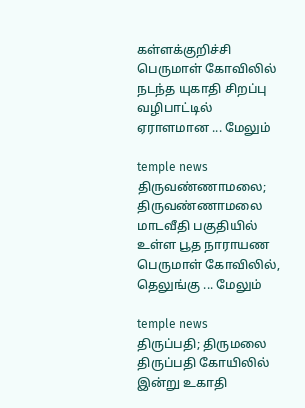கள்ளக்குறிச்சி பெருமாள் கோவிலில் நடந்த யுகாதி சிறப்பு வழிபாட்டில் ஏராளமான ... மேலும்

temple news
திருவண்ணாமலை; திருவண்ணாமலை மாடவீதி பகுதியில் உள்ள பூத நாராயண பெருமாள் கோவிலில், தெலுங்கு ... மேலும்

temple news
திருப்பதி; திருமலை திருப்பதி கோயிலில் இன்று உகாதி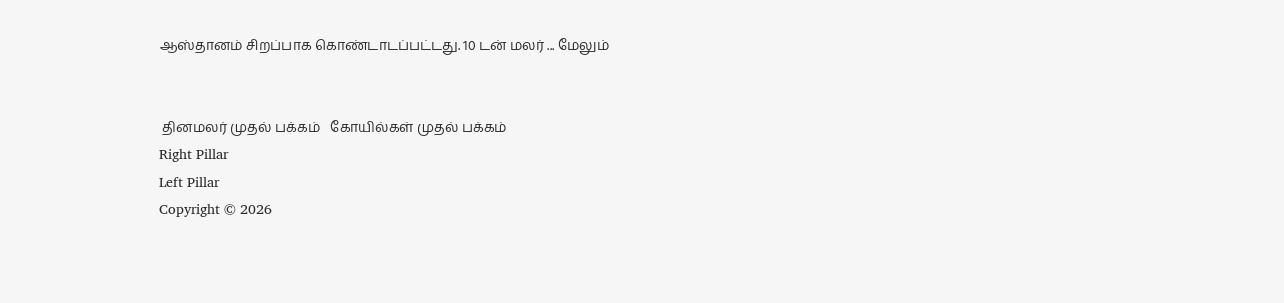ஆஸ்தானம் சிறப்பாக கொண்டாடப்பட்டது. 10 டன் மலர் ... மேலும்


 தினமலர் முதல் பக்கம்   கோயில்கள் முதல் பக்கம்
Right Pillar
Left Pillar
Copyright © 2026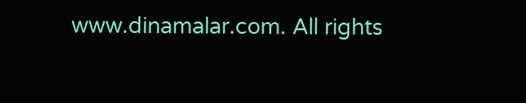www.dinamalar.com. All rights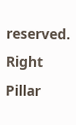reserved.
Right Pillar